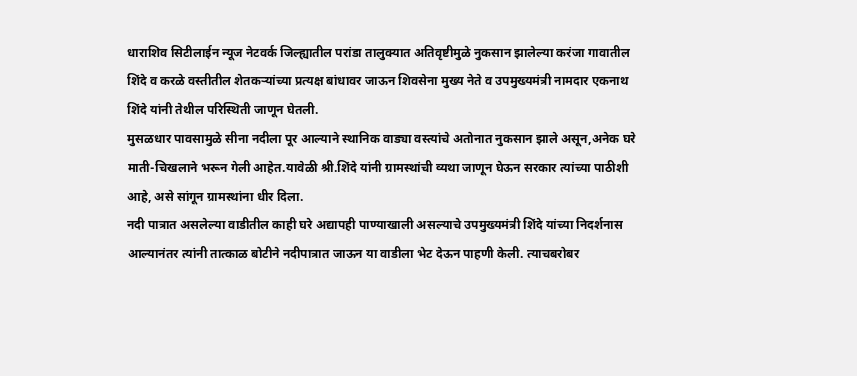धाराशिव सिटीलाईन न्यूज नेटवर्क जिल्ह्यातील परांडा तालुक्यात अतिवृष्टीमुळे नुकसान झालेल्या करंजा गावातील शिंदे व करळे वस्तीतील शेतकऱ्यांच्या प्रत्यक्ष बांधावर जाऊन शिवसेना मुख्य नेते व उपमुख्यमंत्री नामदार एकनाथ शिंदे यांनी तेथील परिस्थिती जाणून घेतली.
मुसळधार पावसामुळे सीना नदीला पूर आल्याने स्थानिक वाड्या वस्त्यांचे अतोनात नुकसान झाले असून,अनेक घरे माती-चिखलाने भरून गेली आहेत.यावेळी श्री.शिंदे यांनी ग्रामस्थांची व्यथा जाणून घेऊन सरकार त्यांच्या पाठीशी आहे, असे सांगून ग्रामस्थांना धीर दिला.
नदी पात्रात असलेल्या वाडीतील काही घरे अद्यापही पाण्याखाली असल्याचे उपमुख्यमंत्री शिंदे यांच्या निदर्शनास आल्यानंतर त्यांनी तात्काळ बोटीने नदीपात्रात जाऊन या वाडीला भेट देऊन पाहणी केली. त्याचबरोबर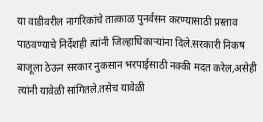या वाडीवरील नागरिकांचे तात्काळ पुनर्वसन करण्यासाठी प्रस्ताव पाठवण्याचे निर्देशही त्यांनी जिल्हाधिकाऱ्यांना दिले.सरकारी निकष बाजूला ठेऊन सरकार नुकसान भरपाईसाठी नक्की मदत करेल,असेही त्यांनी यावेळी सांगितले.तसेच यावेळी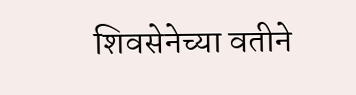शिवसेनेच्या वतीने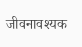जीवनावश्यक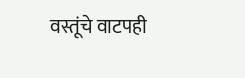वस्तूंचे वाटपही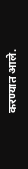करण्यात आले.